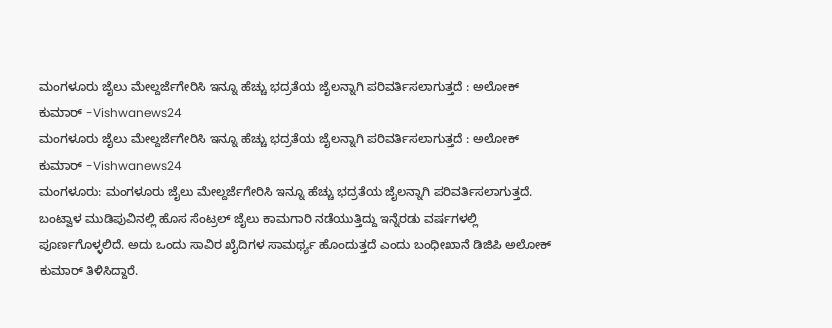ಮಂಗಳೂರು ಜೈಲು ಮೇಲ್ದರ್ಜೆಗೇರಿಸಿ ಇನ್ನೂ ಹೆಚ್ಚು ಭದ್ರತೆಯ ಜೈಲನ್ನಾಗಿ ಪರಿವರ್ತಿಸಲಾಗುತ್ತದೆ : ಅಲೋಕ್ ಕುಮಾರ್ -Vishwanews24
ಮಂಗಳೂರು ಜೈಲು ಮೇಲ್ದರ್ಜೆಗೇರಿಸಿ ಇನ್ನೂ ಹೆಚ್ಚು ಭದ್ರತೆಯ ಜೈಲನ್ನಾಗಿ ಪರಿವರ್ತಿಸಲಾಗುತ್ತದೆ : ಅಲೋಕ್ ಕುಮಾರ್ -Vishwanews24
ಮಂಗಳೂರು: ಮಂಗಳೂರು ಜೈಲು ಮೇಲ್ದರ್ಜೆಗೇರಿಸಿ ಇನ್ನೂ ಹೆಚ್ಚು ಭದ್ರತೆಯ ಜೈಲನ್ನಾಗಿ ಪರಿವರ್ತಿಸಲಾಗುತ್ತದೆ. ಬಂಟ್ವಾಳ ಮುಡಿಪುವಿನಲ್ಲಿ ಹೊಸ ಸೆಂಟ್ರಲ್ ಜೈಲು ಕಾಮಗಾರಿ ನಡೆಯುತ್ತಿದ್ದು ಇನ್ನೆರಡು ವರ್ಷಗಳಲ್ಲಿ ಪೂರ್ಣಗೊಳ್ಳಲಿದೆ. ಅದು ಒಂದು ಸಾವಿರ ಖೈದಿಗಳ ಸಾಮರ್ಥ್ಯ ಹೊಂದುತ್ತದೆ ಎಂದು ಬಂಧೀಖಾನೆ ಡಿಜಿಪಿ ಅಲೋಕ್ ಕುಮಾರ್ ತಿಳಿಸಿದ್ದಾರೆ.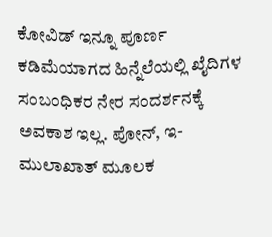ಕೋವಿಡ್ ಇನ್ನೂ ಪೂರ್ಣ ಕಡಿಮೆಯಾಗದ ಹಿನ್ನೆಲೆಯಲ್ಲಿ ಖೈದಿಗಳ ಸಂಬಂಧಿಕರ ನೇರ ಸಂದರ್ಶನಕ್ಕೆ ಅವಕಾಶ ಇಲ್ಲ. ಪೋನ್, ಇ-ಮುಲಾಖಾತ್ ಮೂಲಕ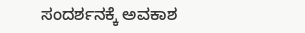ಸಂದರ್ಶನಕ್ಕೆ ಅವಕಾಶ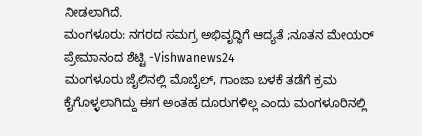ನೀಡಲಾಗಿದೆ.
ಮಂಗಳೂರು: ನಗರದ ಸಮಗ್ರ ಅಭಿವೃದ್ಧಿಗೆ ಆದ್ಯತೆ ;ನೂತನ ಮೇಯರ್ ಪ್ರೇಮಾನಂದ ಶೆಟ್ಟಿ -Vishwanews24
ಮಂಗಳೂರು ಜೈಲಿನಲ್ಲಿ ಮೊಬೈಲ್, ಗಾಂಜಾ ಬಳಕೆ ತಡೆಗೆ ಕ್ರಮ ಕೈಗೊಳ್ಳಲಾಗಿದ್ದು ಈಗ ಅಂತಹ ದೂರುಗಳಿಲ್ಲ ಎಂದು ಮಂಗಳೂರಿನಲ್ಲಿ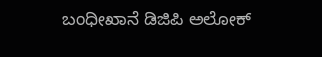ಬಂಧೀಖಾನೆ ಡಿಜಿಪಿ ಅಲೋಕ್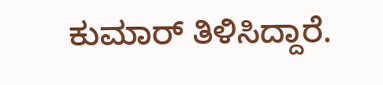ಕುಮಾರ್ ತಿಳಿಸಿದ್ದಾರೆ.